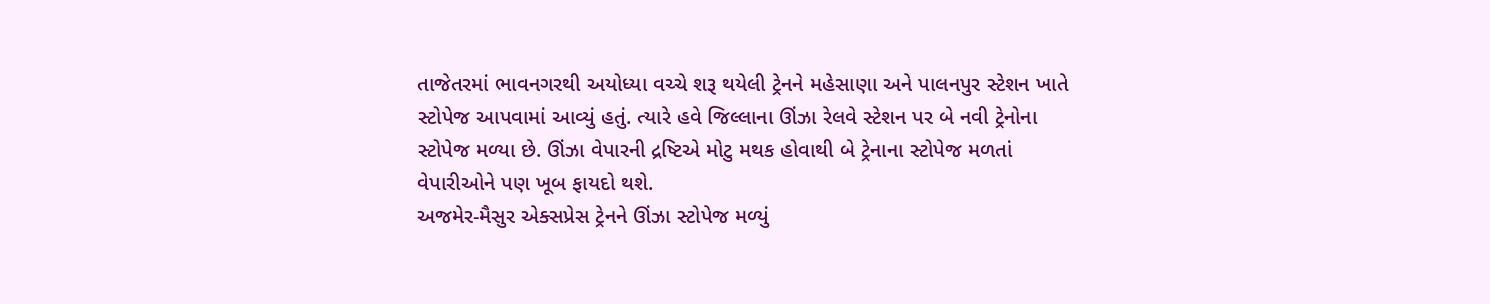તાજેતરમાં ભાવનગરથી અયોધ્યા વચ્ચે શરૂ થયેલી ટ્રેનને મહેસાણા અને પાલનપુર સ્ટેશન ખાતે સ્ટોપેજ આપવામાં આવ્યું હતું. ત્યારે હવે જિલ્લાના ઊંઝા રેલવે સ્ટેશન પર બે નવી ટ્રેનોના સ્ટોપેજ મળ્યા છે. ઊંઝા વેપારની દ્રષ્ટિએ મોટુ મથક હોવાથી બે ટ્રેનાના સ્ટોપેજ મળતાં વેપારીઓને પણ ખૂબ ફાયદો થશે.
અજમેર-મૈસુર એક્સપ્રેસ ટ્રેનને ઊંઝા સ્ટોપેજ મળ્યું